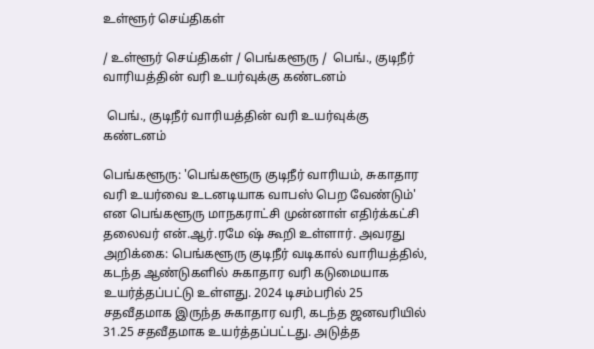உள்ளூர் செய்திகள்

/ உள்ளூர் செய்திகள் / பெங்களூரு /  பெங்., குடிநீர் வாரியத்தின் வரி உயர்வுக்கு கண்டனம்

 பெங்., குடிநீர் வாரியத்தின் வரி உயர்வுக்கு கண்டனம்

பெங்களூரு: 'பெங்களூரு குடிநீர் வாரியம், சுகாதார வரி உயர்வை உடனடியாக வாபஸ் பெற வேண்டும்' என பெங்களூரு மாநகராட்சி முன்னாள் எதிர்க்கட்சி தலைவர் என்.ஆர்.ரமே ஷ் கூறி உள்ளார். அவரது அறிக்கை: பெங்களூரு குடிநீர் வடிகால் வாரியத்தில், கடந்த ஆண்டுகளில் சுகாதார வரி கடுமையாக உயர்த்தப்பட்டு உள்ளது. 2024 டிசம்பரில் 25 சதவீதமாக இருந்த சுகாதார வரி, கடந்த ஜனவரியில் 31.25 சதவீதமாக உயர்த்தப்பட்டது. அடுத்த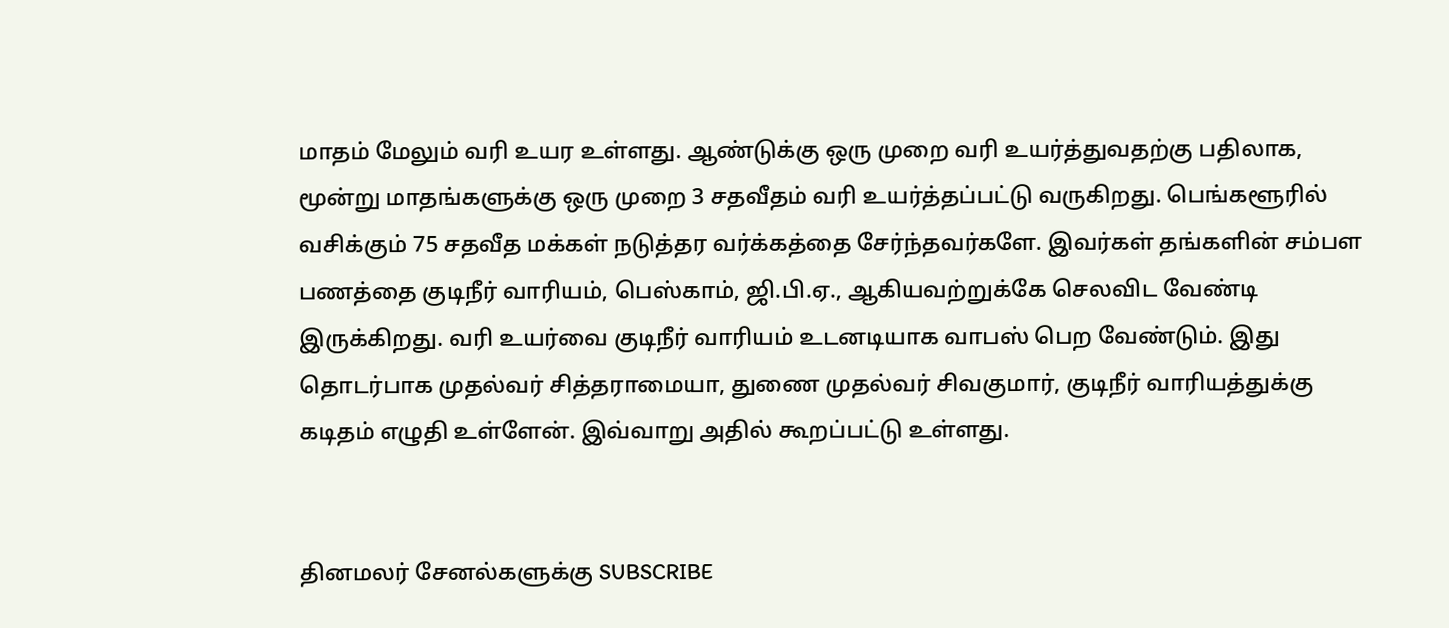மாதம் மேலும் வரி உயர உள்ளது. ஆண்டுக்கு ஒரு முறை வரி உயர்த்துவதற்கு பதிலாக, மூன்று மாதங்களுக்கு ஒரு முறை 3 சதவீதம் வரி உயர்த்தப்பட்டு வருகிறது. பெங்களூரில் வசிக்கும் 75 சதவீத மக்கள் நடுத்தர வர்க்கத்தை சேர்ந்தவர்களே. இவர்கள் தங்களின் சம்பள பணத்தை குடிநீர் வாரியம், பெஸ்காம், ஜி.பி.ஏ., ஆகியவற்றுக்கே செலவிட வேண்டி இருக்கிறது. வரி உயர்வை குடிநீர் வாரியம் உடனடியாக வாபஸ் பெற வேண்டும். இது தொடர்பாக முதல்வர் சித்தராமையா, துணை முதல்வர் சிவகுமார், குடிநீர் வாரியத்துக்கு கடிதம் எழுதி உள்ளேன். இவ்வாறு அதில் கூறப்பட்டு உள்ளது.


தினமலர் சேனல்களுக்கு SUBSCRIBE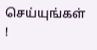செய்யுங்கள் !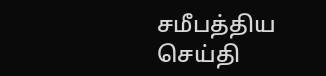சமீபத்திய செய்தி